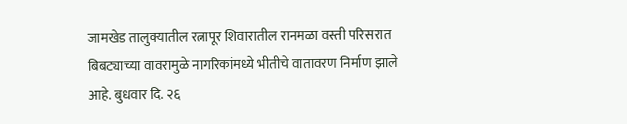जामखेड तालुक्यातील रत्नापूर शिवारातील रानमळा वस्ती परिसरात बिबट्याच्या वावरामुळे नागरिकांमध्ये भीतीचे वातावरण निर्माण झाले आहे. बुधवार दि. २६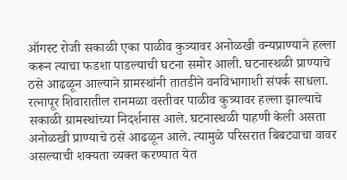ऑगस्ट रोजी सकाळी एका पाळीव कुत्र्यावर अनोळखी वन्यप्राण्याने हल्ला करून त्याचा फडशा पाडल्याची घटना समोर आली. घटनास्थळी प्राण्याचे ठसे आढळून आल्याने ग्रामस्थांनी तातडीने वनविभागाशी संपर्क साधला.
रत्नापूर शिवारातील रानमळा वस्तीवर पाळीव कुत्र्यावर हल्ला झाल्याचे सकाळी ग्रामस्थांच्या निदर्शनास आले. घटनास्थळी पाहणी केली असता अनोळखी प्राण्याचे ठसे आढळून आले. त्यामुळे परिसरात बिबट्याचा वावर असल्याची शक्यता व्यक्त करण्यात येत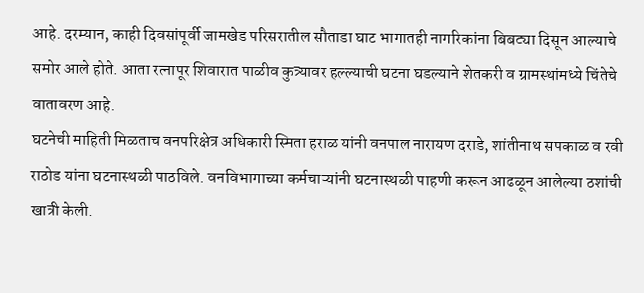आहे. दरम्यान, काही दिवसांपूर्वी जामखेड परिसरातील सौताडा घाट भागातही नागरिकांना बिबट्या दिसून आल्याचे समोर आले होते. आता रत्नापूर शिवारात पाळीव कुत्र्यावर हल्ल्याची घटना घडल्याने शेतकरी व ग्रामस्थांमध्ये चिंतेचे वातावरण आहे.
घटनेची माहिती मिळताच वनपरिक्षेत्र अधिकारी स्मिता हराळ यांनी वनपाल नारायण दराडे, शांतीनाथ सपकाळ व रवी राठोड यांना घटनास्थळी पाठविले. वनविभागाच्या कर्मचाऱ्यांनी घटनास्थळी पाहणी करून आढळून आलेल्या ठशांची खात्री केली.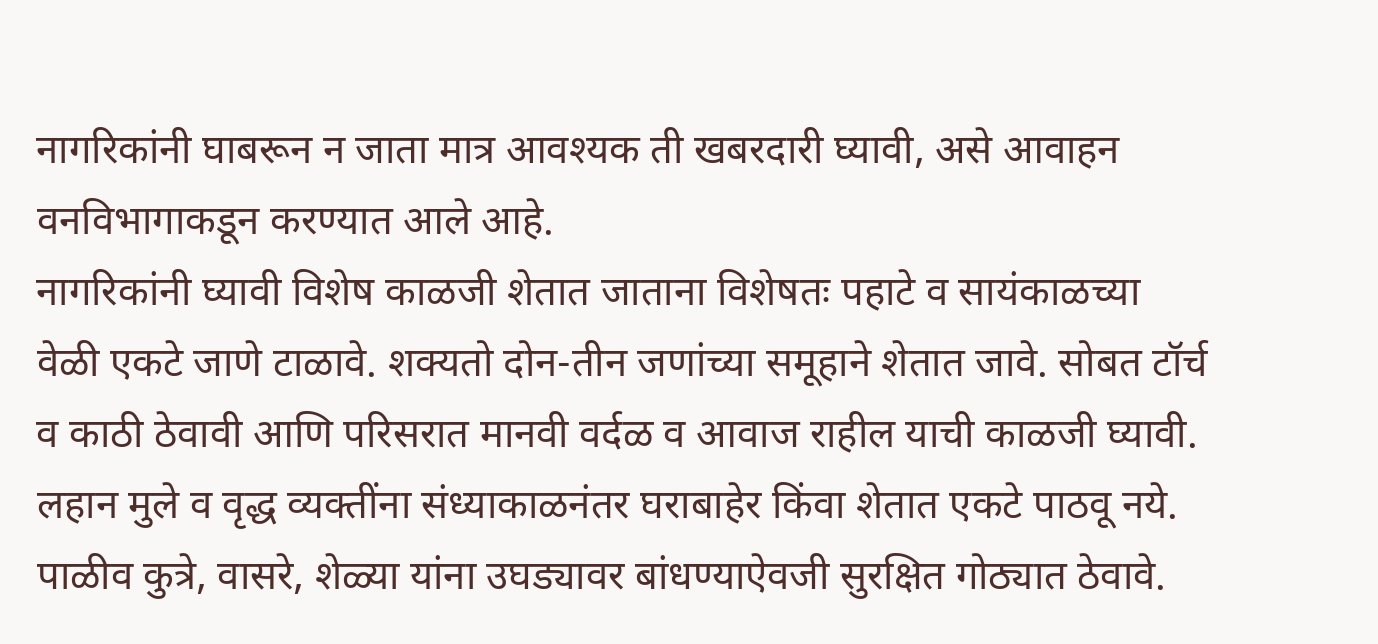नागरिकांनी घाबरून न जाता मात्र आवश्यक ती खबरदारी घ्यावी, असे आवाहन वनविभागाकडून करण्यात आले आहे.
नागरिकांनी घ्यावी विशेष काळजी शेतात जाताना विशेषतः पहाटे व सायंकाळच्या वेळी एकटे जाणे टाळावे. शक्यतो दोन-तीन जणांच्या समूहाने शेतात जावे. सोबत टॉर्च व काठी ठेवावी आणि परिसरात मानवी वर्दळ व आवाज राहील याची काळजी घ्यावी.
लहान मुले व वृद्ध व्यक्तींना संध्याकाळनंतर घराबाहेर किंवा शेतात एकटे पाठवू नये. पाळीव कुत्रे, वासरे, शेळ्या यांना उघड्यावर बांधण्याऐवजी सुरक्षित गोठ्यात ठेवावे.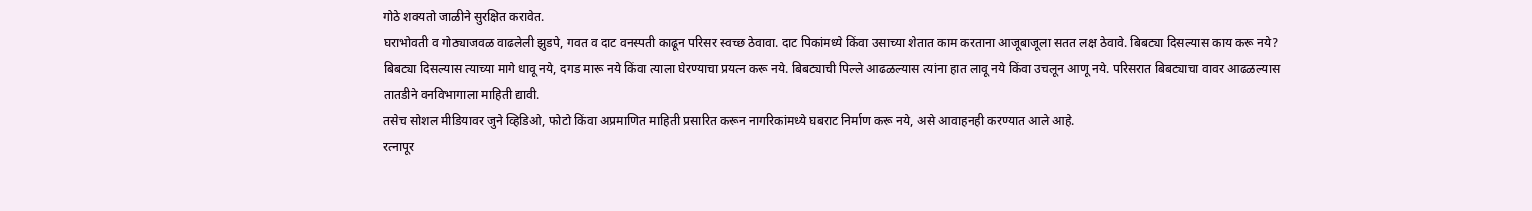गोठे शक्यतो जाळीने सुरक्षित करावेत.
घराभोवती व गोठ्याजवळ वाढलेली झुडपे, गवत व दाट वनस्पती काढून परिसर स्वच्छ ठेवावा. दाट पिकांमध्ये किंवा उसाच्या शेतात काम करताना आजूबाजूला सतत लक्ष ठेवावे. बिबट्या दिसल्यास काय करू नये? बिबट्या दिसल्यास त्याच्या मागे धावू नये, दगड मारू नये किंवा त्याला घेरण्याचा प्रयत्न करू नये. बिबट्याची पिल्ले आढळल्यास त्यांना हात लावू नये किंवा उचलून आणू नये. परिसरात बिबट्याचा वावर आढळल्यास तातडीने वनविभागाला माहिती द्यावी.
तसेच सोशल मीडियावर जुने व्हिडिओ, फोटो किंवा अप्रमाणित माहिती प्रसारित करून नागरिकांमध्ये घबराट निर्माण करू नये, असे आवाहनही करण्यात आले आहे.
रत्नापूर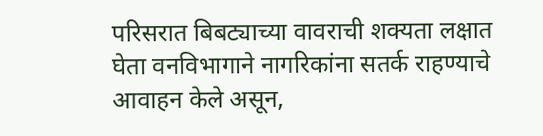परिसरात बिबट्याच्या वावराची शक्यता लक्षात घेता वनविभागाने नागरिकांना सतर्क राहण्याचे आवाहन केले असून,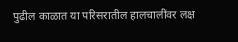पुढील काळात या परिसरातील हालचालींवर लक्ष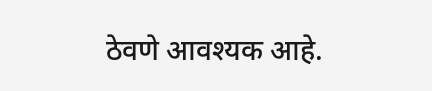ठेवणे आवश्यक आहे.